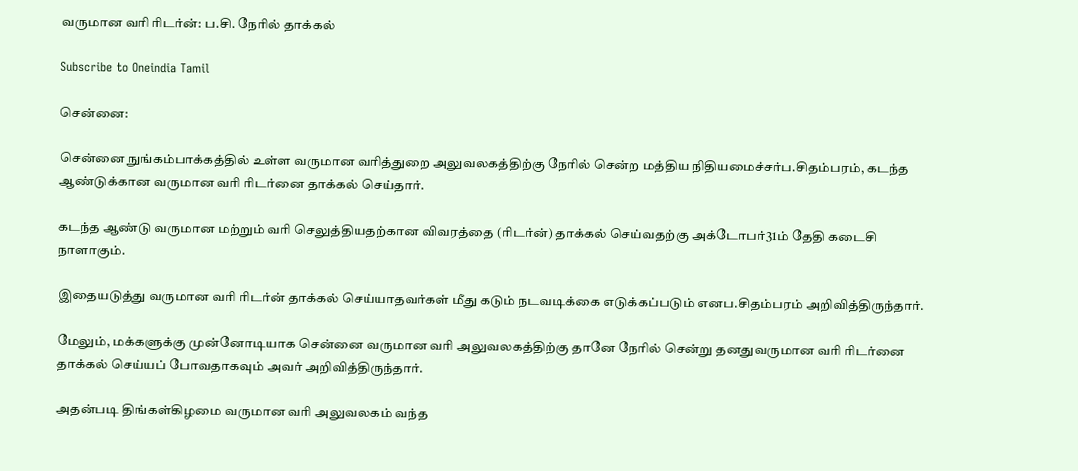வருமான வரி ரிடர்ன்: ப.சி. நேரில் தாக்கல்

Subscribe to Oneindia Tamil

சென்னை:

சென்னை நுங்கம்பாக்கத்தில் உள்ள வருமான வரித்துறை அலுவலகத்திற்கு நேரில் சென்ற மத்திய நிதியமைச்சர்ப.சிதம்பரம், கடந்த ஆண்டுக்கான வருமான வரி ரிடர்னை தாக்கல் செய்தார்.

கடந்த ஆண்டு வருமான மற்றும் வரி செலுத்தியதற்கான விவரத்தை (ரிடர்ன்) தாக்கல் செய்வதற்கு அக்டோபர்31ம் தேதி கடைசி நாளாகும்.

இதையடுத்து வருமான வரி ரிடர்ன் தாக்கல் செய்யாதவர்கள் மீது கடும் நடவடிக்கை எடுக்கப்படும் எனப.சிதம்பரம் அறிவித்திருந்தார்.

மேலும், மக்களுக்கு முன்னோடியாக சென்னை வருமான வரி அலுவலகத்திற்கு தானே நேரில் சென்று தனதுவருமான வரி ரிடர்னை தாக்கல் செய்யப் போவதாகவும் அவர் அறிவித்திருந்தார்.

அதன்படி திங்கள்கிழமை வருமான வரி அலுவலகம் வந்த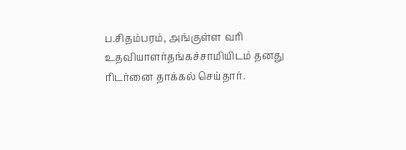ப.சிதம்பரம், அங்குள்ள வரி உதவியாளர்தங்கச்சாமியிடம் தனது ரிடர்னை தாக்கல் செய்தார்.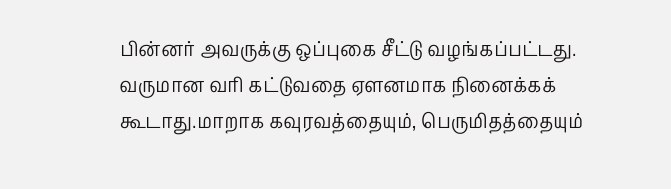பின்னர் அவருக்கு ஒப்புகை சீட்டு வழங்கப்பட்டது. வருமான வரி கட்டுவதை ஏளனமாக நினைக்கக் கூடாது.மாறாக கவுரவத்தையும், பெருமிதத்தையும்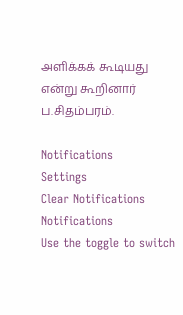அளிக்கக் கூடியது என்று கூறினார் ப.சிதம்பரம்.

Notifications
Settings
Clear Notifications
Notifications
Use the toggle to switch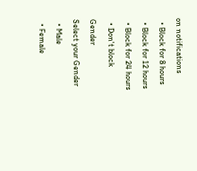on notifications
  • Block for 8 hours
  • Block for 12 hours
  • Block for 24 hours
  • Don't block
Gender
Select your Gender
  • Male
  • Female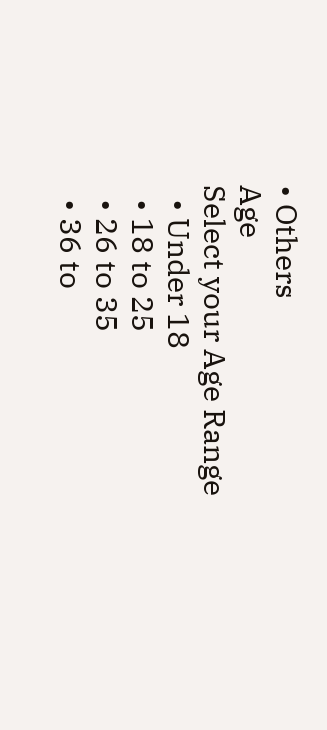• Others
Age
Select your Age Range
  • Under 18
  • 18 to 25
  • 26 to 35
  • 36 to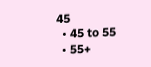45
  • 45 to 55
  • 55+